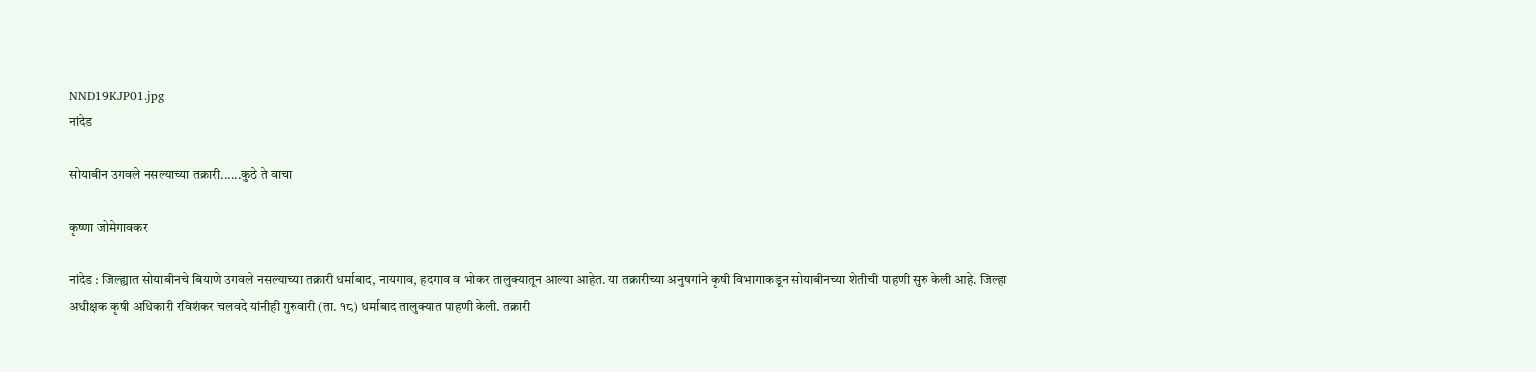NND19KJP01.jpg
नांदेड

सोयाबीन उगवले नसल्याच्या तक्रारी......कुठे ते वाचा

कृष्णा जोमेगावकर

नांदेड : जिल्ह्यात सोयाबीनचे बियाणे उगवले नसल्याच्या तक्रारी धर्माबाद, नायगाव, हदगाव व भोकर तालुक्यातून आल्या आहेत. या तक्रारीच्या अनुषगांने कृषी विभागाकडून सोयाबीनच्या शेतीची पाहणी सुरु केली आहे. जिल्हा अधीक्षक कृषी अधिकारी रविशंकर चलवदे यांनीही गुरुवारी (ता. १८) धर्माबाद तालुक्यात पाहणी केली. तक्रारी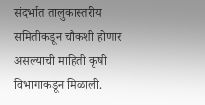संदर्भात तालुकास्तरीय समितीकडून चौकशी होणार असल्याची माहिती कृषी विभागाकडून मिळाली.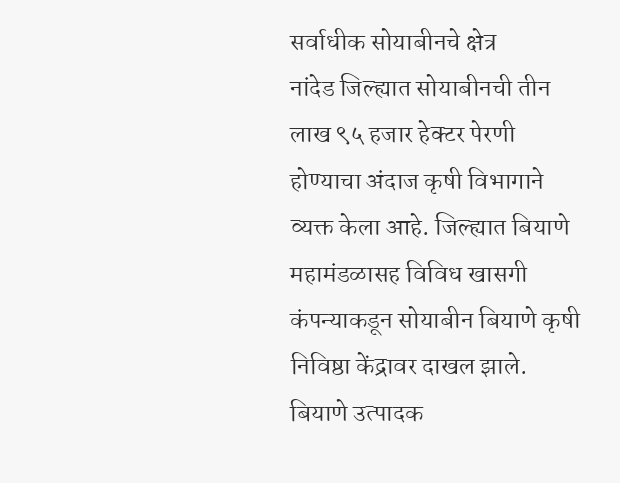सर्वाधीक सोयाबीनचे क्षेत्र
नांदेड जिल्ह्यात सोयाबीनची तीन लाख ९५ हजार हेक्टर पेरणी होण्याचा अंदाज कृषी विभागाने व्यक्त केला आहे. जिल्ह्यात बियाणे महामंडळासह विविध खासगी कंपन्याकडून सोयाबीन बियाणे कृषी निविष्ठा केंद्रावर दाखल झाले. बियाणे उत्पादक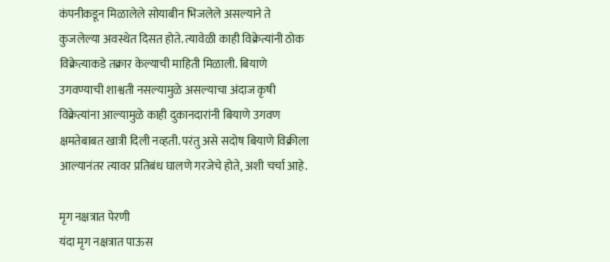कंपनीकडून मिळालेले सोयाबीन भिजलेले असल्याने ते कुजलेल्या अवस्थेत दिसत होते. त्यावेळी काही विक्रेत्यांनी ठोक विक्रेत्याकडे तक्रार केल्याची माहिती मिळाली. बियाणे उगवण्याची शाश्वती नसल्यामुळे असल्याचा अंदाज कृषी विक्रेत्यांना आल्यामुळे काही दुकानदारांनी बियाणे उगवण क्षमतेबाबत खात्री दिली नव्हती. परंतु असे सदोष बियाणे विक्रीला आल्यानंतर त्यावर प्रतिबंध घालणे गरजेचे होते, अशी चर्चा आहे.

मृग नक्षत्रात पेरणी
यंदा मृग नक्षत्रात पाऊस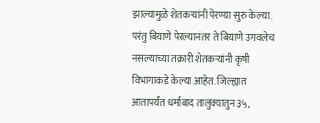झाल्यामुळे शेतकऱ्यांनी पेरण्या सुरु केल्या. परंतु बियाणे पेरल्यानंतर ते बियाणे उगवलेच नसल्याच्या तक्रारी शेतकऱ्यांनी कृषी विभागाकडे केल्या आहेत. जिल्ह्यात आतापर्यंत धर्माबाद तालुक्यातुन ३५,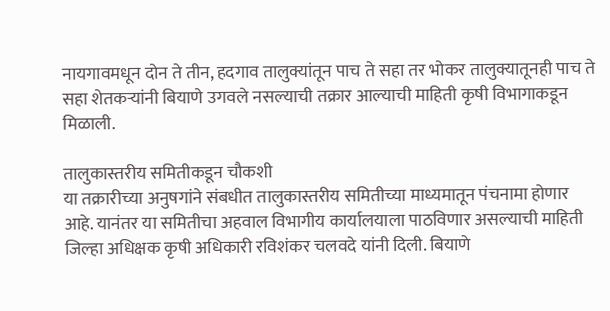नायगावमधून दोन ते तीन, हदगाव तालुक्यांतून पाच ते सहा तर भोकर तालुक्यातूनही पाच ते सहा शेतकऱ्यांनी बियाणे उगवले नसल्याची तक्रार आल्याची माहिती कृषी विभागाकडून मिळाली.

तालुकास्तरीय समितीकडून चौकशी
या तक्रारीच्या अनुषगांने संबधीत तालुकास्तरीय समितीच्या माध्यमातून पंचनामा होणार आहे. यानंतर या समितीचा अहवाल विभागीय कार्यालयाला पाठविणार असल्याची माहिती जिल्हा अधिक्षक कृषी अधिकारी रविशंकर चलवदे यांनी दिली. बियाणे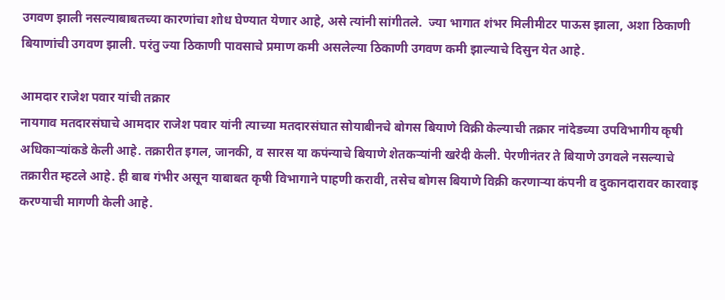उगवण झाली नसल्याबाबतच्या कारणांचा शोध घेण्यात येणार आहे, असे त्यांनी सांगीतले.  ज्या भागात शंभर मिलीमीटर पाऊस झाला, अशा ठिकाणी बियाणांची उगवण झाली. परंतु ज्या ठिकाणी पावसाचे प्रमाण कमी असलेल्या ठिकाणी उगवण कमी झाल्याचे दिसुन येत आहे.

आमदार राजेश पवार यांची तक्रार
नायगाव मतदारसंघाचे आमदार राजेश पवार यांनी त्याच्या मतदारसंघात सोयाबीनचे बोगस बियाणे विक्री केल्याची तक्रार नांदेडच्या उपविभागीय कृषी अधिकाऱ्यांकडे केली आहे. तक्रारीत इगल, जानकी, व सारस या कपंन्याचे बियाणे शेतकऱ्यांनी खरेदी केली. पेरणीनंतर ते बियाणे उगवले नसल्याचे तक्रारीत म्हटले आहे. ही बाब गंभीर असून याबाबत कृषी विभागाने पाहणी करावी, तसेच बोगस बियाणे विक्री करणाऱ्या कंपनी व दुकानदारावर कारवाइ करण्याची मागणी केली आहे.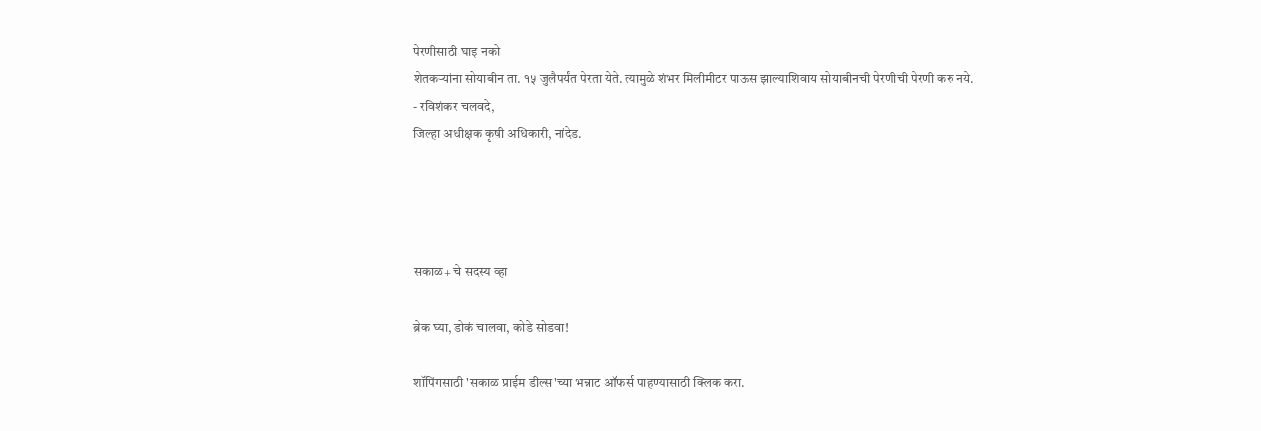पेरणीसाठी घाइ नको
शेतकऱ्यांना सोयाबीन ता. १५ जुलैपर्यंत पेरता येते. त्यामुळे शंभर मिलीमीटर पाऊस झाल्याशिवाय सोयाबीनची पेरणीची पेरणी करु नये.
- रविशंकर चलवदे,
जिल्हा अधीक्षक कृषी अधिकारी, नांदेड.




सकाळ+ चे सदस्य व्हा

ब्रेक घ्या, डोकं चालवा, कोडे सोडवा!

शॉपिंगसाठी 'सकाळ प्राईम डील्स'च्या भन्नाट ऑफर्स पाहण्यासाठी क्लिक करा.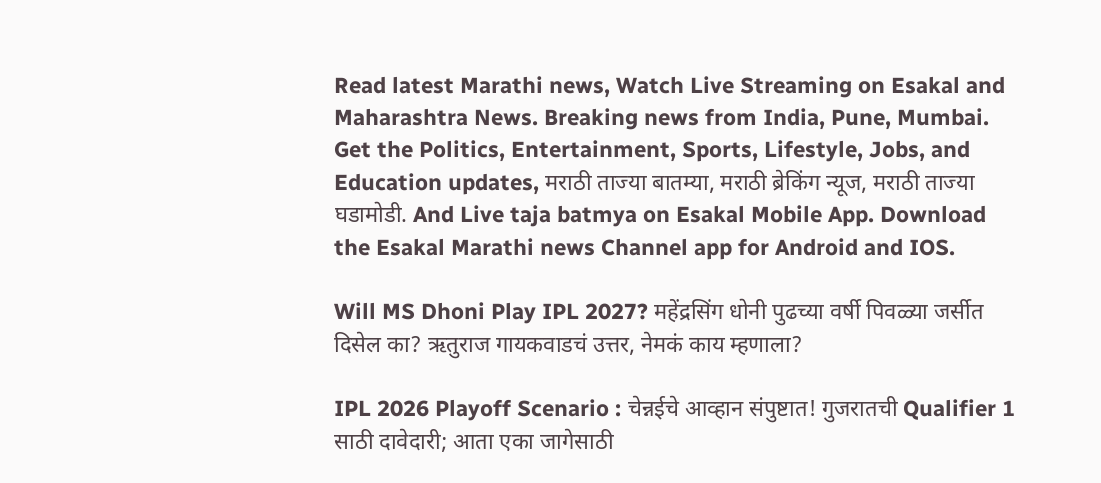Read latest Marathi news, Watch Live Streaming on Esakal and Maharashtra News. Breaking news from India, Pune, Mumbai. Get the Politics, Entertainment, Sports, Lifestyle, Jobs, and Education updates, मराठी ताज्या बातम्या, मराठी ब्रेकिंग न्यूज, मराठी ताज्या घडामोडी. And Live taja batmya on Esakal Mobile App. Download the Esakal Marathi news Channel app for Android and IOS.

Will MS Dhoni Play IPL 2027? महेंद्रसिंग धोनी पुढच्या वर्षी पिवळ्या जर्सीत दिसेल का? ऋतुराज गायकवाडचं उत्तर, नेमकं काय म्हणाला?

IPL 2026 Playoff Scenario : चेन्नईचे आव्हान संपुष्टात! गुजरातची Qualifier 1 साठी दावेदारी; आता एका जागेसाठी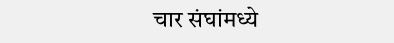चार संघांमध्ये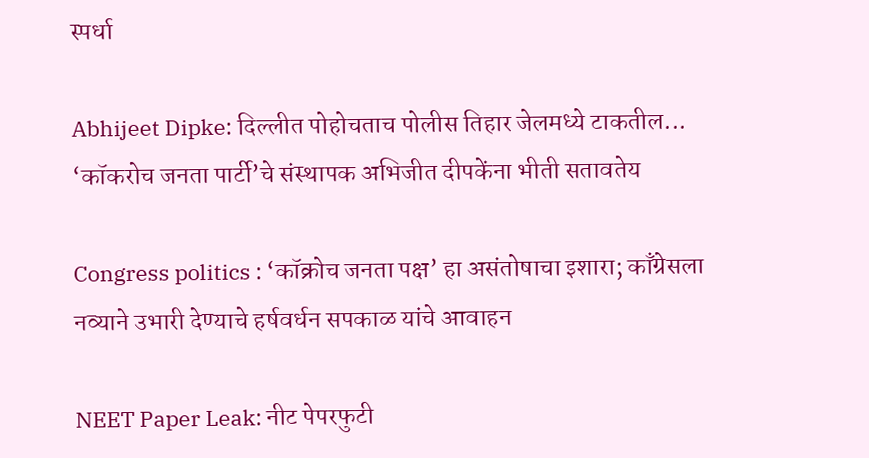स्पर्धा

Abhijeet Dipke: दिल्लीत पोहोचताच पोलीस तिहार जेलमध्ये टाकतील... ‘कॉकरोच जनता पार्टी’चे संस्थापक अभिजीत दीपकेंना भीती सतावतेय

Congress politics : ‘कॉक्रोच जनता पक्ष’ हा असंतोषाचा इशारा; काँग्रेसला नव्याने उभारी देण्याचे हर्षवर्धन सपकाळ यांचे आवाहन

NEET Paper Leak: नीट पेपरफुटी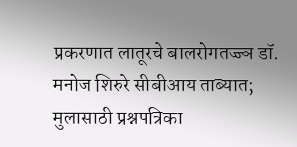प्रकरणात लातूरचे बालरोगतज्ज्ञ डॉ. मनोज शिरुरे सीबीआय ताब्यात; मुलासाठी प्रश्नपत्रिका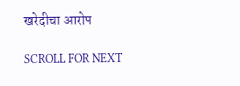खरेदीचा आरोप

SCROLL FOR NEXT